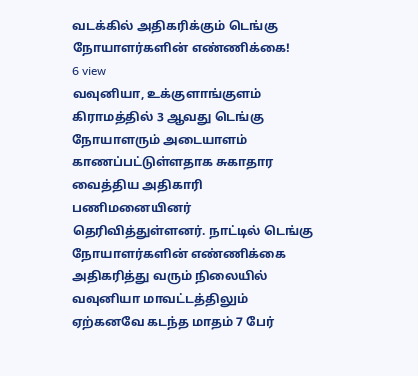வடக்கில் அதிகரிக்கும் டெங்கு நோயாளர்களின் எண்ணிக்கை!
6 view
வவுனியா, உக்குளாங்குளம் கிராமத்தில் 3 ஆவது டெங்கு நோயாளரும் அடையாளம் காணப்பட்டுள்ளதாக சுகாதார வைத்திய அதிகாரி பணிமனையினர் தெரிவித்துள்ளனர். நாட்டில் டெங்கு நோயாளர்களின் எண்ணிக்கை அதிகரித்து வரும் நிலையில் வவுனியா மாவட்டத்திலும் ஏற்கனவே கடந்த மாதம் 7 பேர்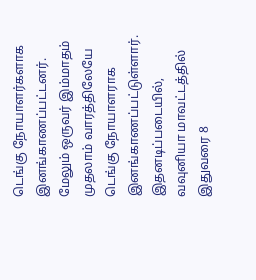டெங்கு நோயாளர்களாக இனங்காணப்பட்டனர். மேலும் ஒருவர் இம்மாதம் முதலாம் வாரத்திலேயே டெங்கு நோயாளராக இனங்காணப்பட்டுள்ளார். இதனடிப்படையில், வவுனியா மாவட்டத்தில் இதுவரை 8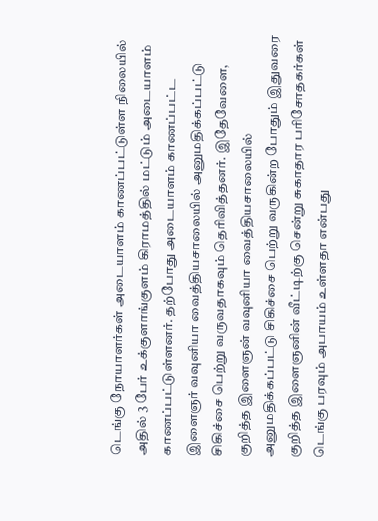டெங்கு நோயாளர்கள் அடையாளம் காணப்பட்டுள்ள நிலையில் அதில் 3 பேர் உக்குளாங்குளம் கிராமத்தில் மட்டும் அடையாளம் காணப்பட்டுள்ளனர். தற்போது அடையாளம் காணப்பட்ட இளைஞர் வவுனியா வைத்தியசாலையில் அனுமதிக்கப்பட்டு சிகிச்சை பெற்று வருவதாகவும் தெரிவித்தனர். இதேவேளை, குறித்த இளைஞன் வவுனியா வைத்தியசாலையில் அனுமதிக்கப்பட்டு சிகிச்சை பெற்று வருகின்ற போதும் இதுவரை குறித்த இளைஞனின் வீட்டிற்கு சென்று சுகாதார பரிசோதகர்கள் டெங்கு பரவும் அபாயம் உள்ளதா என்பது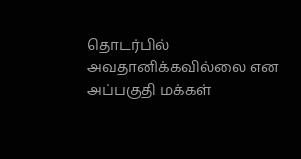தொடர்பில் அவதானிக்கவில்லை என அப்பகுதி மக்கள்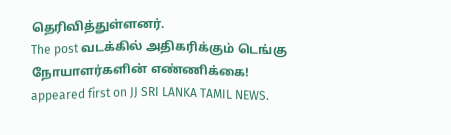தெரிவித்துள்ளனர்.
The post வடக்கில் அதிகரிக்கும் டெங்கு நோயாளர்களின் எண்ணிக்கை! appeared first on JJ SRI LANKA TAMIL NEWS.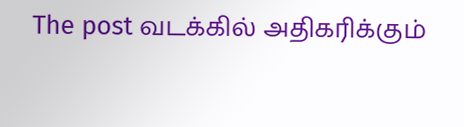The post வடக்கில் அதிகரிக்கும்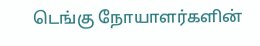டெங்கு நோயாளர்களின்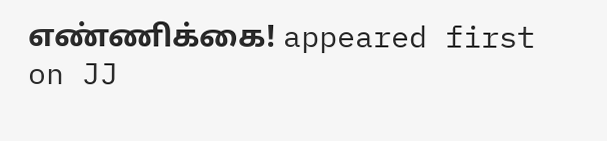எண்ணிக்கை! appeared first on JJ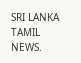SRI LANKA TAMIL NEWS.